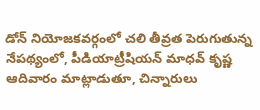డోన్ నియోజకవర్గంలో చలి తీవ్రత పెరుగుతున్న నేపథ్యంలో, పీడియాట్రీషియన్ మాధవ్ కృష్ణ ఆదివారం మాట్లాడుతూ, చిన్నారులు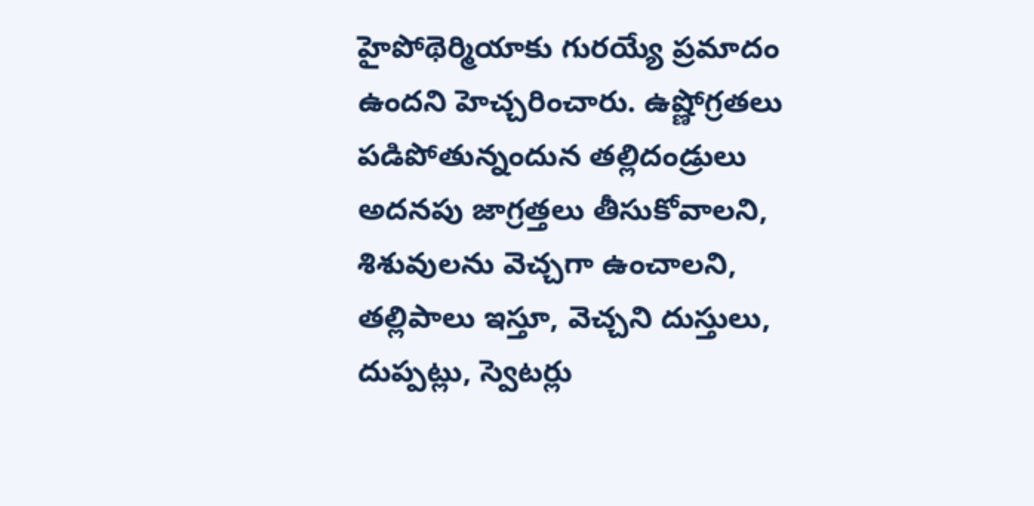హైపోథెర్మియాకు గురయ్యే ప్రమాదం ఉందని హెచ్చరించారు. ఉష్ణోగ్రతలు పడిపోతున్నందున తల్లిదండ్రులు అదనపు జాగ్రత్తలు తీసుకోవాలని, శిశువులను వెచ్చగా ఉంచాలని, తల్లిపాలు ఇస్తూ, వెచ్చని దుస్తులు, దుప్పట్లు, స్వెటర్లు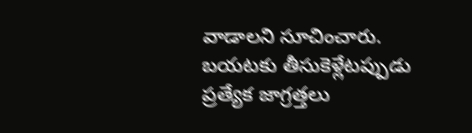వాడాలని సూచించారు. బయటకు తీసుకెళ్లేటప్పుడు ప్రత్యేక జాగ్రత్తలు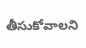తీసుకోవాలని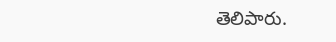తెలిపారు.